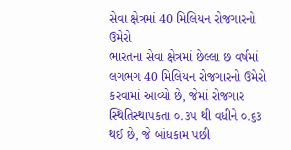સેવા ક્ષેત્રમાં 40 મિલિયન રોજગારનો ઉમેરો
ભારતના સેવા ક્ષેત્રમાં છેલ્લા છ વર્ષમાં લગભગ 40 મિલિયન રોજગારનો ઉમેરો કરવામાં આવ્યો છે, જેમાં રોજગાર સ્થિતિસ્થાપકતા ૦.૩૫ થી વધીને ૦.૬૩ થઈ છે, જે બાંધકામ પછી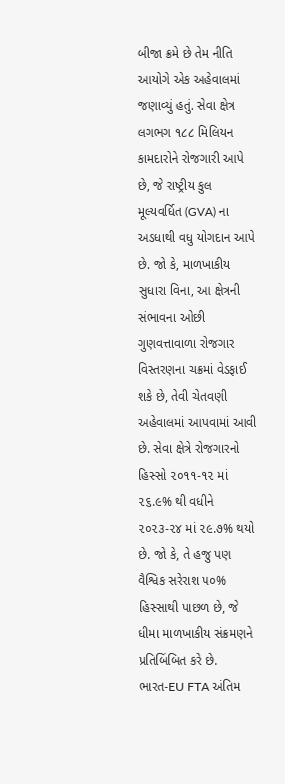બીજા ક્રમે છે તેમ નીતિ આયોગે એક અહેવાલમાં જણાવ્યું હતું. સેવા ક્ષેત્ર લગભગ ૧૮૮ મિલિયન કામદારોને રોજગારી આપે છે, જે રાષ્ટ્રીય કુલ મૂલ્યવર્ધિત (GVA) ના અડધાથી વધુ યોગદાન આપે છે. જો કે, માળખાકીય સુધારા વિના, આ ક્ષેત્રની સંભાવના ઓછી ગુણવત્તાવાળા રોજગાર વિસ્તરણના ચક્રમાં વેડફાઈ શકે છે, તેવી ચેતવણી અહેવાલમાં આપવામાં આવી છે. સેવા ક્ષેત્રે રોજગારનો હિસ્સો ૨૦૧૧-૧૨ માં ૨૬.૯% થી વધીને ૨૦૨૩-૨૪ માં ૨૯.૭% થયો છે. જો કે, તે હજુ પણ વૈશ્વિક સરેરાશ ૫૦% હિસ્સાથી પાછળ છે, જે ધીમા માળખાકીય સંક્રમણને પ્રતિબિંબિત કરે છે.
ભારત-EU FTA અંતિમ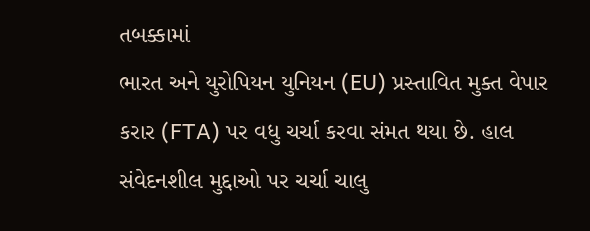તબક્કામાં
ભારત અને યુરોપિયન યુનિયન (EU) પ્રસ્તાવિત મુક્ત વેપાર કરાર (FTA) પર વધુ ચર્ચા કરવા સંમત થયા છે. હાલ સંવેદનશીલ મુદ્દાઓ પર ચર્ચા ચાલુ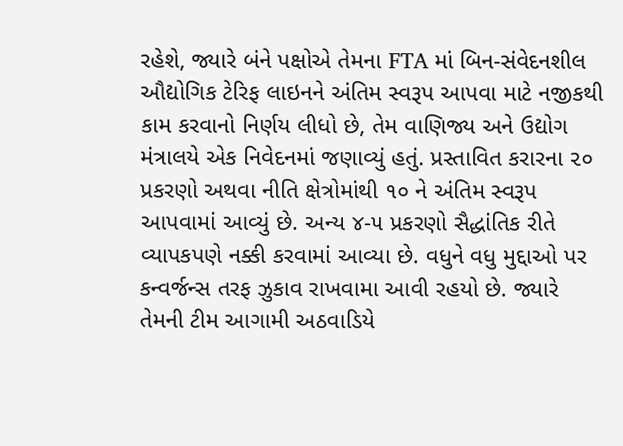રહેશે, જ્યારે બંને પક્ષોએ તેમના FTA માં બિન-સંવેદનશીલ ઔદ્યોગિક ટેરિફ લાઇનને અંતિમ સ્વરૂપ આપવા માટે નજીકથી કામ કરવાનો નિર્ણય લીધો છે, તેમ વાણિજ્ય અને ઉદ્યોગ મંત્રાલયે એક નિવેદનમાં જણાવ્યું હતું. પ્રસ્તાવિત કરારના ૨૦ પ્રકરણો અથવા નીતિ ક્ષેત્રોમાંથી ૧૦ ને અંતિમ સ્વરૂપ આપવામાં આવ્યું છે. અન્ય ૪-૫ પ્રકરણો સૈદ્ધાંતિક રીતે વ્યાપકપણે નક્કી કરવામાં આવ્યા છે. વધુને વધુ મુદ્દાઓ પર કન્વર્જન્સ તરફ ઝુકાવ રાખવામા આવી રહયો છે. જ્યારે તેમની ટીમ આગામી અઠવાડિયે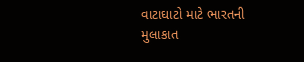વાટાઘાટો માટે ભારતની મુલાકાત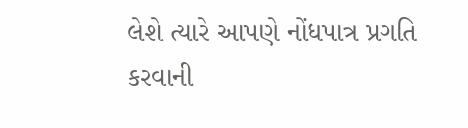લેશે ત્યારે આપણે નોંધપાત્ર પ્રગતિ કરવાની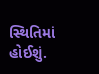સ્થિતિમાં હોઈશું.